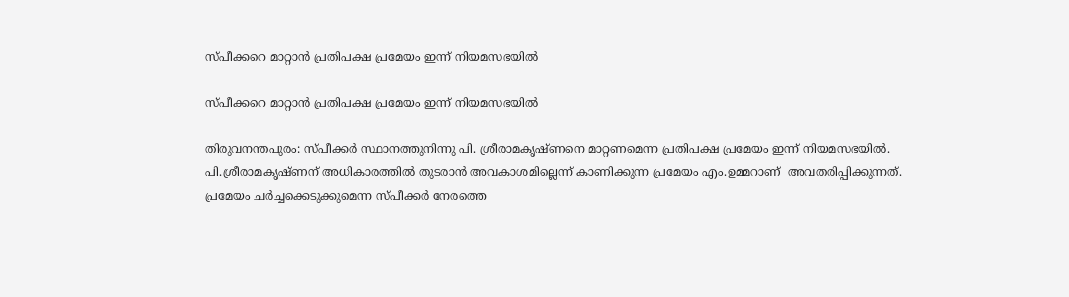സ്പീക്കറെ മാറ്റാൻ പ്രതിപക്ഷ പ്രമേയം ഇന്ന് നിയമസഭയില്‍

സ്പീക്കറെ മാറ്റാൻ പ്രതിപക്ഷ പ്രമേയം ഇന്ന് നിയമസഭയില്‍

തിരുവനന്തപുരം: സ്പീക്കര്‍ സ്ഥാനത്തുനിന്നു പി. ശ്രീരാമകൃഷ്ണനെ മാറ്റണമെന്ന പ്രതിപക്ഷ പ്രമേയം ഇന്ന് നിയമസഭയില്‍. പി.ശ്രീരാമകൃഷ്ണന് അധികാരത്തിൽ തുടരാന്‍ അവകാശമില്ലെന്ന് കാണിക്കുന്ന പ്രമേയം എം.ഉമ്മറാണ്  അവതരിപ്പിക്കുന്നത്. പ്രമേയം ചര്‍ച്ചക്കെടുക്കുമെന്ന സ്പീക്കര്‍ നേരത്തെ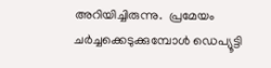അറിയിച്ചിരുന്നു.  പ്രമേയം ചര്‍ച്ചക്കെടുക്കുമ്പോള്‍ ഡെപ്യൂട്ടി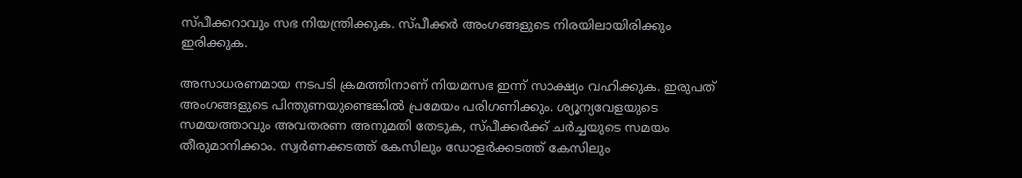സ്പീക്കറാവും സഭ നിയന്ത്രിക്കുക. സ്പീക്കര്‍ അംഗങ്ങളുടെ നിരയിലായിരിക്കും ഇരിക്കുക.

അസാധരണമായ നടപടി ക്രമത്തിനാണ് നിയമസഭ ഇന്ന് സാക്ഷ്യം വഹിക്കുക. ഇരുപത് അംഗങ്ങളുടെ പിന്തുണയുണ്ടെങ്കില്‍ പ്രമേയം പരിഗണിക്കും. ശ്യൂന്യവേളയുടെ സമയത്താവും അവതരണ അനുമതി തേടുക, സ്പീക്കര്‍ക്ക് ചര്‍ച്ചയുടെ സമയം തീരുമാനിക്കാം. സ്വര്‍ണക്കടത്ത് കേസിലും ഡോളര്‍ക്കടത്ത് കേസിലും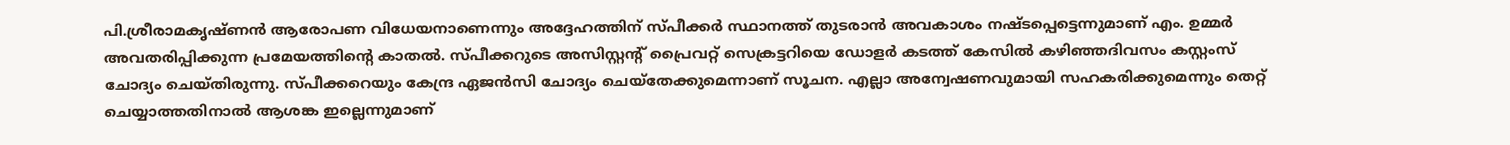പി.ശ്രീരാമകൃഷ്ണന്‍ ആരോപണ വിധേയനാണെന്നും അദ്ദേഹത്തിന് സ്പീക്കര്‍ സ്ഥാനത്ത് തുടരാന്‍ അവകാശം നഷ്ടപ്പെട്ടെന്നുമാണ് എം. ഉമ്മര്‍ അവതരിപ്പിക്കുന്ന പ്രമേയത്തിന്റെ കാതല്‍. സ്പീക്കറുടെ അസിസ്റ്റന്റ് പ്രൈവറ്റ് സെക്രട്ടറിയെ ഡോളര്‍ കടത്ത് കേസില്‍ കഴിഞ്ഞദിവസം കസ്റ്റംസ് ചോദ്യം ചെയ്തിരുന്നു. സ്പീക്കറെയും കേന്ദ്ര ഏജന്‍സി ചോദ്യം ചെയ്തേക്കുമെന്നാണ് സൂചന. എല്ലാ അന്വേഷണവുമായി സഹകരിക്കുമെന്നും തെറ്റ് ചെയ്യാത്തതിനാല്‍ ആശങ്ക ഇല്ലെന്നുമാണ്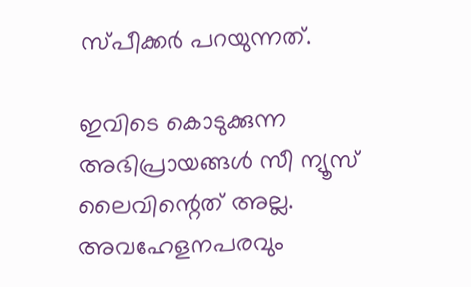സ്പീക്കര്‍ പറയുന്നത്.

ഇവിടെ കൊടുക്കുന്ന അഭിപ്രായങ്ങള്‍ സീ ന്യൂസ് ലൈവിന്റെത് അല്ല. അവഹേളനപരവും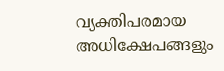വ്യക്തിപരമായ അധിക്ഷേപങ്ങളും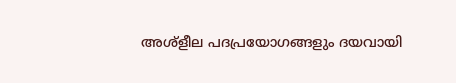അശ്‌ളീല പദപ്രയോഗങ്ങളും ദയവായി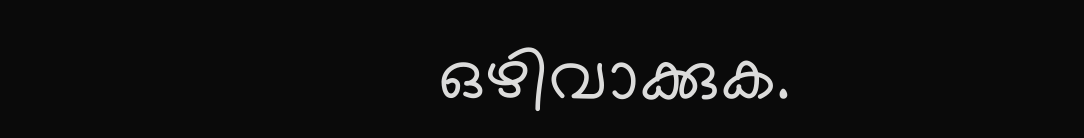ഒഴിവാക്കുക.